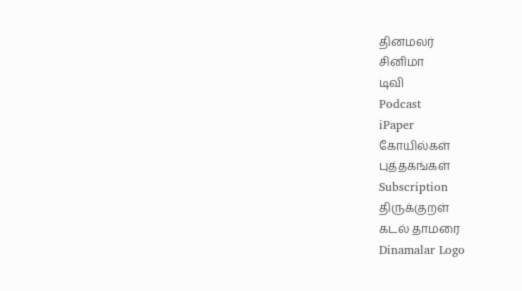தினமலர்
சினிமா
டிவி
Podcast
iPaper
கோயில்கள்
புத்தகங்கள்
Subscription
திருக்குறள்
கடல் தாமரை
Dinamalar Logo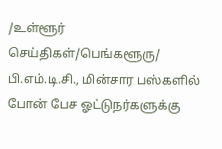/உள்ளூர் செய்திகள்/பெங்களூரு/ பி.எம்.டி.சி., மின்சார பஸ்களில் போன் பேச ஓட்டுநர்களுக்கு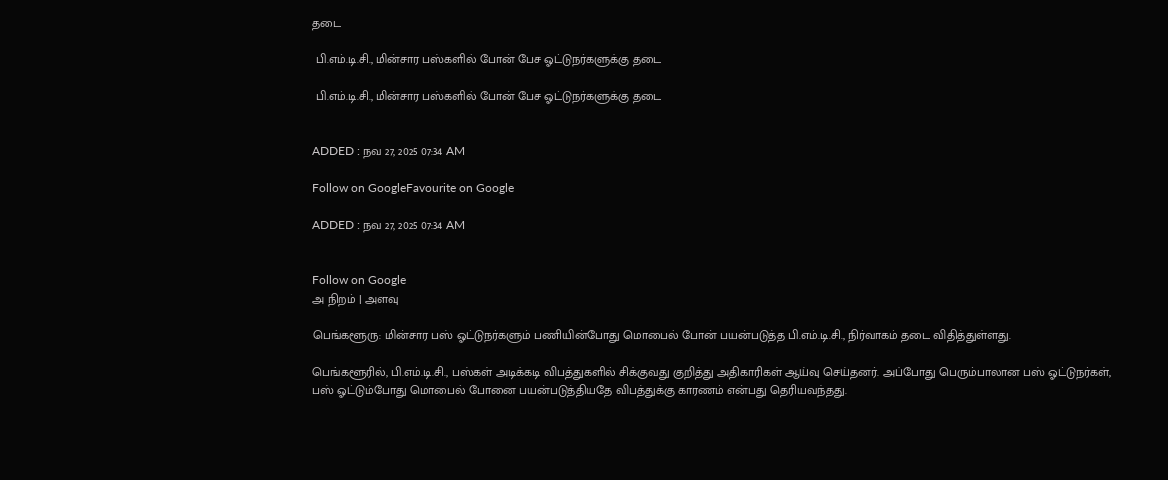தடை

 பி.எம்.டி.சி., மின்சார பஸ்களில் போன் பேச ஓட்டுநர்களுக்கு தடை

 பி.எம்.டி.சி., மின்சார பஸ்களில் போன் பேச ஓட்டுநர்களுக்கு தடை


ADDED : நவ 27, 2025 07:34 AM

Follow on GoogleFavourite on Google

ADDED : நவ 27, 2025 07:34 AM


Follow on Google
அ நிறம் | அளவு

பெங்களூரு: மின்சார பஸ் ஓட்டுநர்களும் பணியின்போது மொபைல் போன் பயன்படுத்த பி.எம்.டி.சி., நிர்வாகம் தடை விதித்துள்ளது.

பெங்களூரில், பி.எம்.டி.சி., பஸ்கள் அடிக்கடி விபத்துகளில் சிக்குவது குறித்து அதிகாரிகள் ஆய்வு செய்தனர். அப்போது பெரும்பாலான பஸ் ஓட்டுநர்கள், பஸ் ஓட்டும்போது மொபைல் போனை பயன்படுத்தியதே விபத்துக்கு காரணம் என்பது தெரியவந்தது.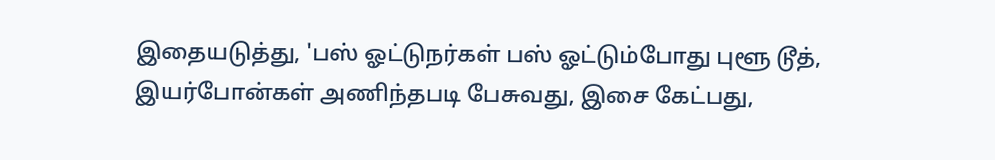இதையடுத்து, 'பஸ் ஓட்டுநர்கள் பஸ் ஓட்டும்போது புளூ டூத், இயர்போன்கள் அணிந்தபடி பேசுவது, இசை கேட்பது,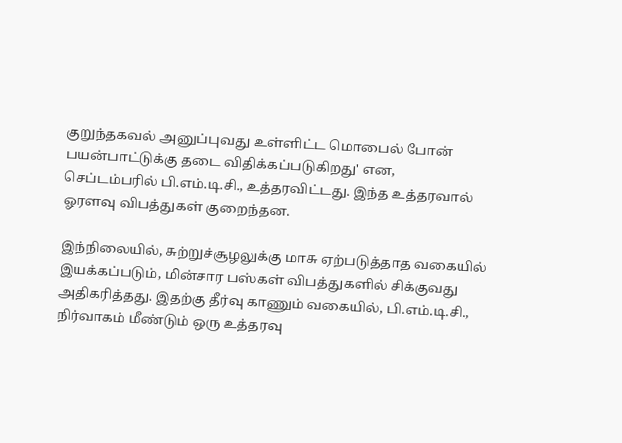குறுந்தகவல் அனுப்புவது உள்ளிட்ட மொபைல் போன் பயன்பாட்டுக்கு தடை விதிக்கப்படுகிறது' என, செப்டம்பரில் பி.எம்.டி.சி., உத்தரவிட்டது. இந்த உத்தரவால் ஓரளவு விபத்துகள் குறைந்தன.

இந்நிலையில், சுற்றுச்சூழலுக்கு மாசு ஏற்படுத்தாத வகையில் இயக்கப்படும், மின்சார பஸ்கள் விபத்துகளில் சிக்குவது அதிகரித்தது. இதற்கு தீர்வு காணும் வகையில், பி.எம்.டி.சி., நிர்வாகம் மீண்டும் ஒரு உத்தரவு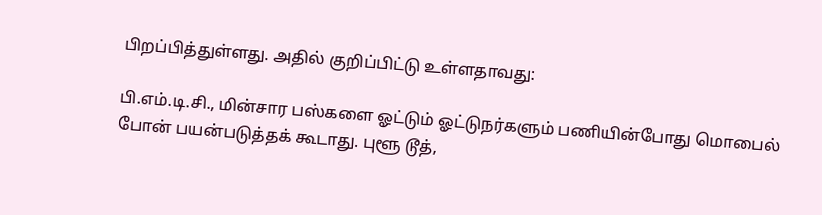பிறப்பித்துள்ளது. அதில் குறிப்பிட்டு உள்ளதாவது:

பி.எம்.டி.சி., மின்சார பஸ்களை ஓட்டும் ஓட்டுநர்களும் பணியின்போது மொபைல் போன் பயன்படுத்தக் கூடாது. புளூ டூத்,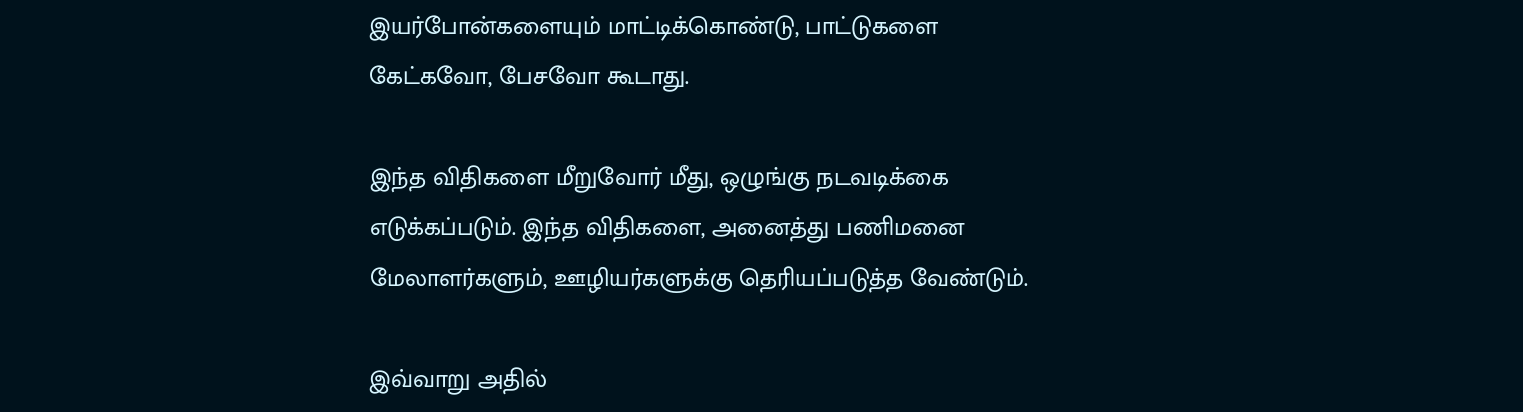இயர்போன்களையும் மாட்டிக்கொண்டு, பாட்டுகளை கேட்கவோ, பேசவோ கூடாது.

இந்த விதிகளை மீறுவோர் மீது, ஒழுங்கு நடவடிக்கை எடுக்கப்படும். இந்த விதிகளை, அனைத்து பணிமனை மேலாளர்களும், ஊழியர்களுக்கு தெரியப்படுத்த வேண்டும்.

இவ்வாறு அதில்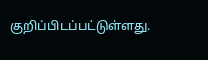குறிப்பிடப்பட்டுள்ளது.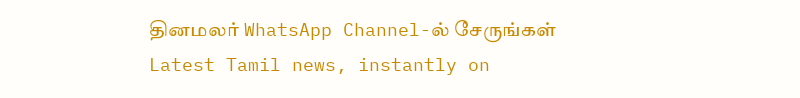தினமலர் WhatsApp Channel-ல் சேருங்கள்
Latest Tamil news, instantly on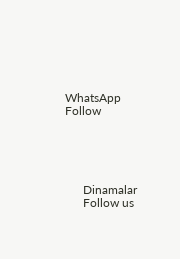WhatsApp
Follow





      Dinamalar
      Follow us